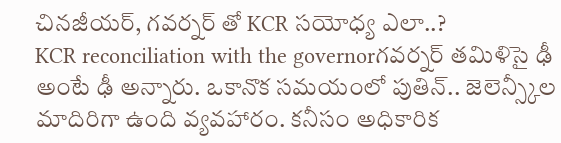చినజీయర్, గవర్నర్ తో KCR సయోధ్య ఎలా..?
KCR reconciliation with the governorగవర్నర్ తమిళిసై ఢీ అంటే ఢీ అన్నారు. ఒకానొక సమయంలో పుతిన్.. జెలెన్స్కీల మాదిరిగా ఉంది వ్యవహారం. కనీసం అధికారిక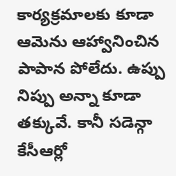కార్యక్రమాలకు కూడా ఆమెను ఆహ్వానించిన పాపాన పోలేదు. ఉప్పు నిప్పు అన్నా కూడా తక్కువే. కానీ సడెన్గా కేసీఆర్లో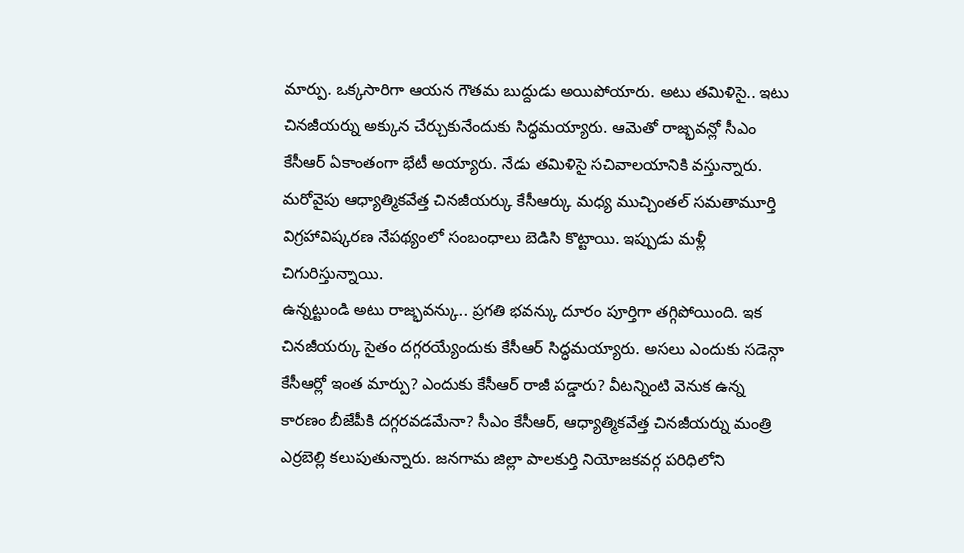మార్పు. ఒక్కసారిగా ఆయన గౌతమ బుద్దుడు అయిపోయారు. అటు తమిళిసై.. ఇటు చినజీయర్ను అక్కున చేర్చుకునేందుకు సిద్ధమయ్యారు. ఆమెతో రాజ్భవన్లో సీఎం కేసీఆర్ ఏకాంతంగా భేటీ అయ్యారు. నేడు తమిళిసై సచివాలయానికి వస్తున్నారు. మరోవైపు ఆధ్యాత్మికవేత్త చినజీయర్కు కేసీఆర్కు మధ్య ముచ్చింతల్ సమతామూర్తి విగ్రహావిష్కరణ నేపథ్యంలో సంబంధాలు బెడిసి కొట్టాయి. ఇప్పుడు మళ్లీ చిగురిస్తున్నాయి.
ఉన్నట్టుండి అటు రాజ్భవన్కు.. ప్రగతి భవన్కు దూరం పూర్తిగా తగ్గిపోయింది. ఇక చినజీయర్కు సైతం దగ్గరయ్యేందుకు కేసీఆర్ సిద్ధమయ్యారు. అసలు ఎందుకు సడెన్గా కేసీఆర్లో ఇంత మార్పు? ఎందుకు కేసీఆర్ రాజీ పడ్డారు? వీటన్నింటి వెనుక ఉన్న కారణం బీజేపీకి దగ్గరవడమేనా? సీఎం కేసీఆర్, ఆధ్యాత్మికవేత్త చినజీయర్ను మంత్రి ఎర్రబెల్లి కలుపుతున్నారు. జనగామ జిల్లా పాలకుర్తి నియోజకవర్గ పరిధిలోని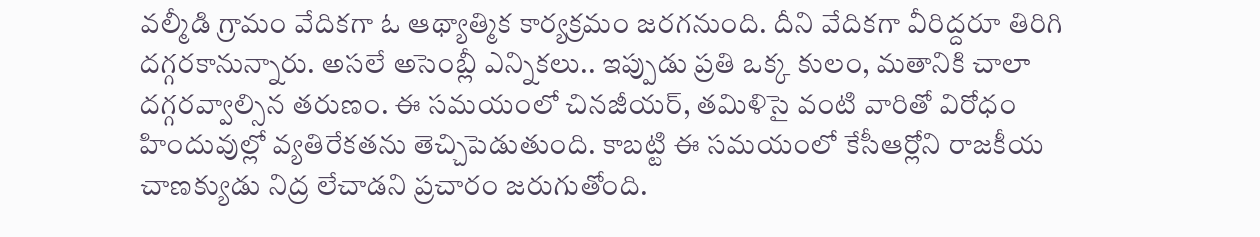వల్మీడి గ్రామం వేదికగా ఓ ఆథ్యాత్మిక కార్యక్రమం జరగనుంది. దీని వేదికగా వీరిద్దరూ తిరిగి దగ్గరకానున్నారు. అసలే అసెంబ్లీ ఎన్నికలు.. ఇప్పుడు ప్రతి ఒక్క కులం, మతానికి చాలా దగ్గరవ్వాల్సిన తరుణం. ఈ సమయంలో చినజీయర్, తమిళిసై వంటి వారితో విరోధం హిందువుల్లో వ్యతిరేకతను తెచ్చిపెడుతుంది. కాబట్టి ఈ సమయంలో కేసీఆర్లోని రాజకీయ చాణక్యుడు నిద్ర లేచాడని ప్రచారం జరుగుతోంది.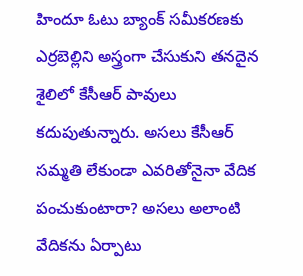హిందూ ఓటు బ్యాంక్ సమీకరణకు ఎర్రబెల్లిని అస్త్రంగా చేసుకుని తనదైన శైలిలో కేసీఆర్ పావులు కదుపుతున్నారు. అసలు కేసీఆర్ సమ్మతి లేకుండా ఎవరితోనైనా వేదిక పంచుకుంటారా? అసలు అలాంటి వేదికను ఏర్పాటు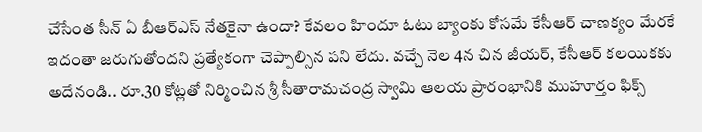చేసేంత సీన్ ఏ బీఆర్ఎస్ నేతకైనా ఉందా? కేవలం హిందూ ఓటు బ్యాంకు కోసమే కేసీఆర్ చాణక్యం మేరకే ఇదంతా జరుగుతోందని ప్రత్యేకంగా చెప్పాల్సిన పని లేదు. వచ్చే నెల 4న చిన జీయర్, కేసీఆర్ కలయికకు అదేనండి.. రూ.30 కోట్లతో నిర్మించిన శ్రీ సీతారామచంద్ర స్వామి ఆలయ ప్రారంభానికి ముహూర్తం ఫిక్స్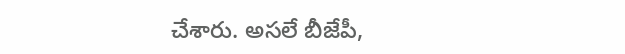చేశారు. అసలే బీజేపీ,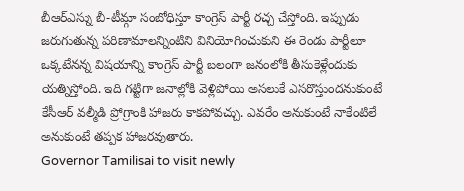బీఆర్ఎస్ను బీ-టీమ్గా సంబోధిస్తూ కాంగ్రెస్ పార్టీ రచ్చ చేస్తోంది. ఇప్పుడు జరుగుతున్న పరిణామాలన్నింటిని వినియోగించుకుని ఈ రెండు పార్టీలూ ఒక్కటేనన్న విషయాన్ని కాంగ్రెస్ పార్టీ బలంగా జనంలోకి తీసుకెళ్లేందుకు యత్నిస్తోంది. ఇది గట్టిగా జనాల్లోకి వెళ్లిపోయి అసలుకే ఎసరొస్తుందనుకుంటే కేసీఆర్ వల్మీడి ప్రోగ్రాంకి హాజరు కాకపోవచ్చు. ఎవరేం అనుకుంటే నాకేంటిలే అనుకుంటే తప్పక హాజరవుతారు.
Governor Tamilisai to visit newly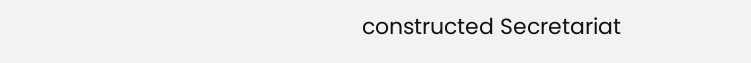constructed Secretariat